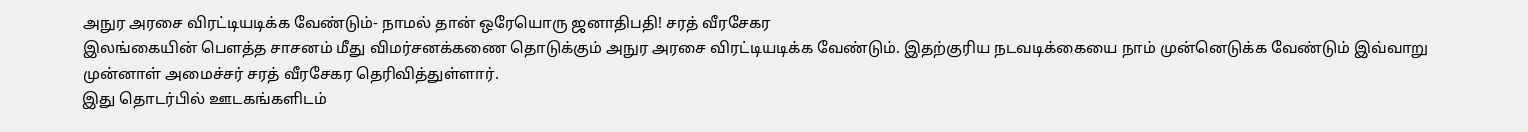அநுர அரசை விரட்டியடிக்க வேண்டும்- நாமல் தான் ஒரேயொரு ஜனாதிபதி! சரத் வீரசேகர
இலங்கையின் பௌத்த சாசனம் மீது விமர்சனக்கணை தொடுக்கும் அநுர அரசை விரட்டியடிக்க வேண்டும். இதற்குரிய நடவடிக்கையை நாம் முன்னெடுக்க வேண்டும் இவ்வாறு முன்னாள் அமைச்சர் சரத் வீரசேகர தெரிவித்துள்ளார்.
இது தொடர்பில் ஊடகங்களிடம்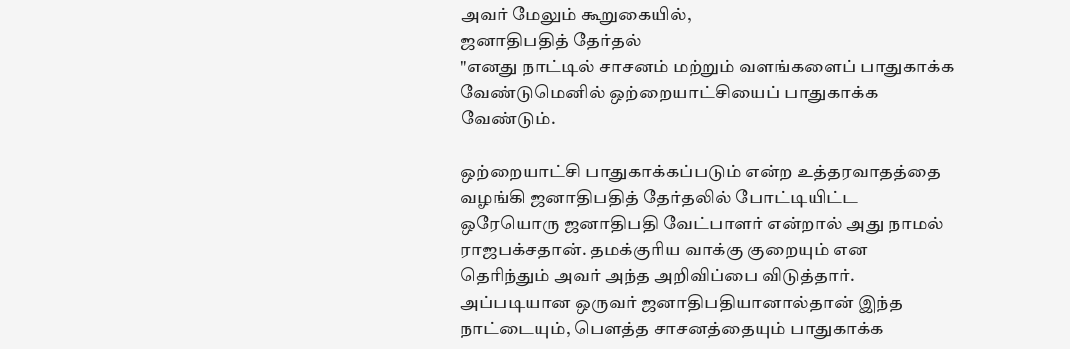அவர் மேலும் கூறுகையில்,
ஜனாதிபதித் தேர்தல்
"எனது நாட்டில் சாசனம் மற்றும் வளங்களைப் பாதுகாக்க வேண்டுமெனில் ஒற்றையாட்சியைப் பாதுகாக்க வேண்டும்.

ஒற்றையாட்சி பாதுகாக்கப்படும் என்ற உத்தரவாதத்தை வழங்கி ஜனாதிபதித் தேர்தலில் போட்டியிட்ட ஒரேயொரு ஜனாதிபதி வேட்பாளர் என்றால் அது நாமல் ராஜபக்சதான். தமக்குரிய வாக்கு குறையும் என தெரிந்தும் அவர் அந்த அறிவிப்பை விடுத்தார்.
அப்படியான ஒருவர் ஜனாதிபதியானால்தான் இந்த நாட்டையும், பௌத்த சாசனத்தையும் பாதுகாக்க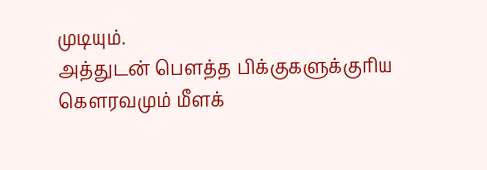முடியும்.
அத்துடன் பௌத்த பிக்குகளுக்குரிய கௌரவமும் மீளக்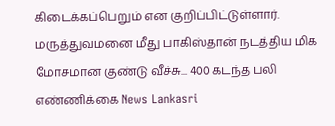கிடைக்கப்பெறும் என குறிப்பிட்டுள்ளார்.
மருத்துவமனை மீது பாகிஸ்தான் நடத்திய மிக மோசமான குண்டு வீச்சு... 400 கடந்த பலி எண்ணிக்கை News Lankasri